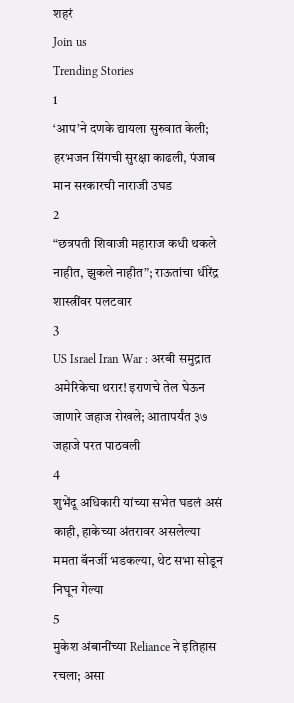शहरं
Join us
Trending Stories
1
‘आप’ने दणके द्यायला सुरुवात केली; हरभजन सिंगची सुरक्षा काढली, पंजाब मान सरकारची नाराजी उघड
2
“छत्रपती शिवाजी महाराज कधी थकले नाहीत, झुकले नाहीत”; राऊतांचा धीरेंद्र शास्त्रींवर पलटवार
3
US Israel Iran War : अरबी समुद्रात अमेरिकेचा थरार! इराणचे तेल घेऊन जाणारे जहाज रोखले; आतापर्यंत ३७ जहाजे परत पाठवली
4
शुभेंदू अधिकारी यांच्या सभेत घडलं असं काही, हाकेच्या अंतरावर असलेल्या ममता बॅनर्जी भडकल्या, थेट सभा सोडून निघून गेल्या
5
मुकेश अंबानींच्या Reliance ने इतिहास रचला; असा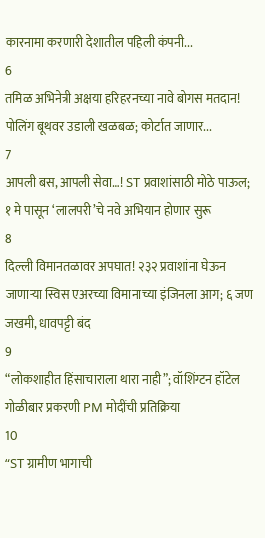कारनामा करणारी देशातील पहिली कंपनी...
6
तमिळ अभिनेत्री अक्षया हरिहरनच्या नावे बोगस मतदान! पोलिंग बूथवर उडाली खळबळ; कोर्टात जाणार...
7
आपली बस, आपली सेवा…! ST प्रवाशांसाठी मोठे पाऊल; १ मे पासून ‘लालपरी’चे नवे अभियान होणार सुरू
8
दिल्ली विमानतळावर अपघात! २३२ प्रवाशांना घेऊन जाणाऱ्या स्विस एअरच्या विमानाच्या इंजिनला आग; ६ जण जखमी, धावपट्टी बंद
9
“लोकशाहीत हिंसाचाराला थारा नाही”; वॉशिंग्टन हॉटेल गोळीबार प्रकरणी PM मोदींची प्रतिक्रिया
10
“ST ग्रामीण भागाची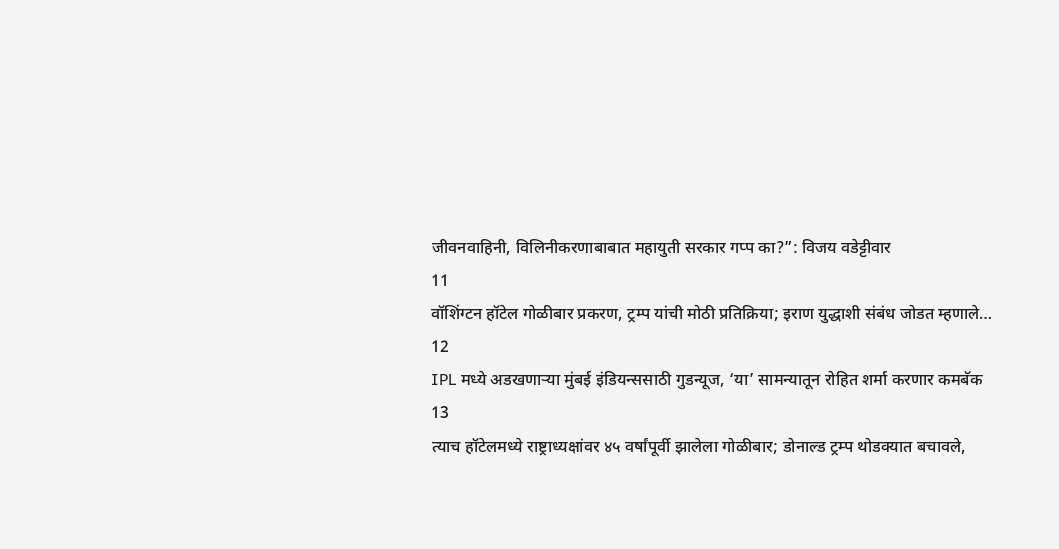जीवनवाहिनी, विलिनीकरणाबाबात महायुती सरकार गप्प का?”: विजय वडेट्टीवार
11
वॉशिंग्टन हॉटेल गोळीबार प्रकरण, ट्रम्प यांची मोठी प्रतिक्रिया; इराण युद्धाशी संबंध जोडत म्हणाले…
12
IPL मध्ये अडखणाऱ्या मुंबई इंडियन्ससाठी गुडन्यूज, ‘या’ सामन्यातून रोहित शर्मा करणार कमबॅक
13
त्याच हॉटेलमध्ये राष्ट्राध्यक्षांवर ४५ वर्षांपूर्वी झालेला गोळीबार; डोनाल्ड ट्रम्प थोडक्यात बचावले,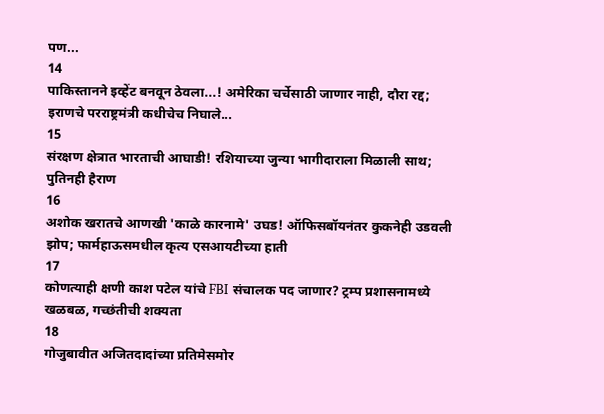पण...
14
पाकिस्तानने इव्हेंट बनवून ठेवला...! अमेरिका चर्चेसाठी जाणार नाही, दौरा रद्द; इराणचे परराष्ट्रमंत्री कधीचेच निघाले...
15
संरक्षण क्षेत्रात भारताची आघाडी! रशियाच्या जुन्या भागीदाराला मिळाली साथ; पुतिनही हैराण
16
अशोक खरातचे आणखी 'काळे कारनामे' उघड! ऑफिसबॉयनंतर कुकनेही उडवली झोप; फार्महाऊसमधील कृत्य एसआयटीच्या हाती
17
कोणत्याही क्षणी काश पटेल यांचे FBI संचालक पद जाणार? ट्रम्प प्रशासनामध्ये खळबळ, गच्छंतीची शक्यता
18
गोजुबावीत अजितदादांच्या प्रतिमेसमोर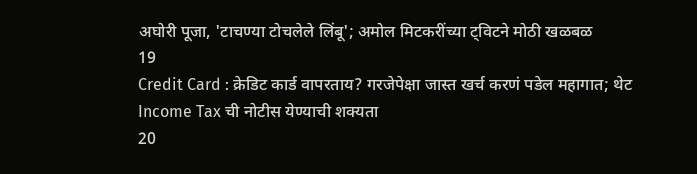अघोरी पूजा, 'टाचण्या टोचलेले लिंबू'; अमोल मिटकरींच्या ट्विटने मोठी खळबळ
19
Credit Card : क्रेडिट कार्ड वापरताय? गरजेपेक्षा जास्त खर्च करणं पडेल महागात; थेट Income Tax ची नोटीस येण्याची शक्यता
20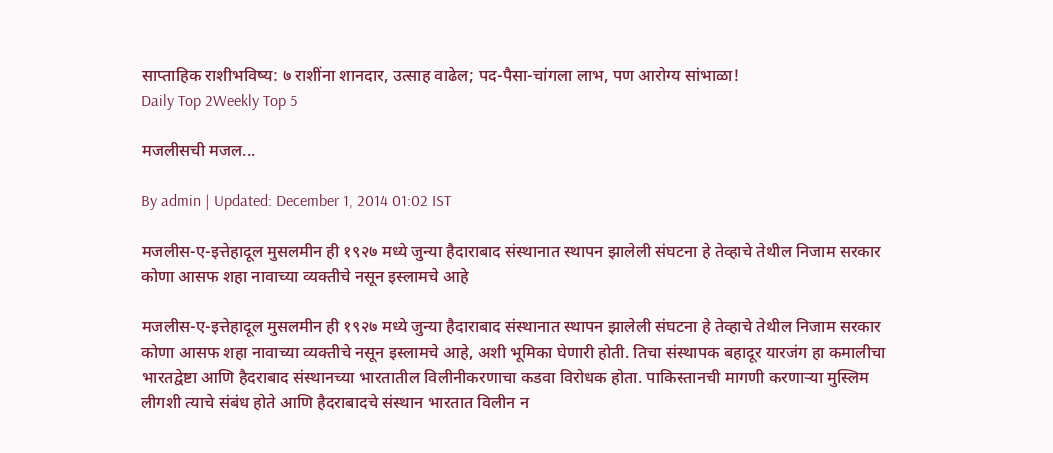साप्ताहिक राशीभविष्य: ७ राशींना शानदार, उत्साह वाढेल; पद-पैसा-चांगला लाभ, पण आरोग्य सांभाळा!
Daily Top 2Weekly Top 5

मजलीसची मजल...

By admin | Updated: December 1, 2014 01:02 IST

मजलीस-ए-इत्तेहादूल मुसलमीन ही १९२७ मध्ये जुन्या हैदाराबाद संस्थानात स्थापन झालेली संघटना हे तेव्हाचे तेथील निजाम सरकार कोणा आसफ शहा नावाच्या व्यक्तीचे नसून इस्लामचे आहे

मजलीस-ए-इत्तेहादूल मुसलमीन ही १९२७ मध्ये जुन्या हैदाराबाद संस्थानात स्थापन झालेली संघटना हे तेव्हाचे तेथील निजाम सरकार कोणा आसफ शहा नावाच्या व्यक्तीचे नसून इस्लामचे आहे, अशी भूमिका घेणारी होती. तिचा संस्थापक बहादूर यारजंग हा कमालीचा भारतद्वेष्टा आणि हैदराबाद संस्थानच्या भारतातील विलीनीकरणाचा कडवा विरोधक होता. पाकिस्तानची मागणी करणाऱ्या मुस्लिम लीगशी त्याचे संबंध होते आणि हैदराबादचे संस्थान भारतात विलीन न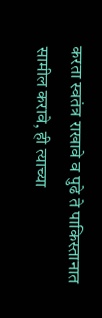करता स्वतंत्र राखावे व पुढे ते पाकिस्तानात सामील करावे, ही त्याच्या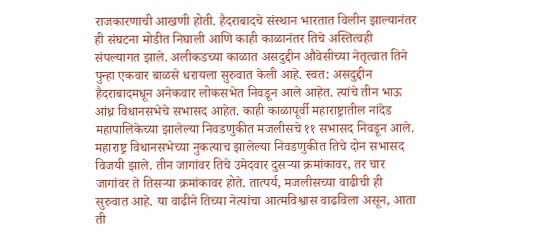राजकारणाची आखणी होती. हैदराबादचे संस्थान भारतात विलीन झाल्यानंतर ही संघटना मोडीत निघाली आणि काही काळानंतर तिचे अस्तित्वही संपल्यागत झाले. अलीकडच्या काळात असदुद्दीन औवेसीच्या नेतृत्वात तिने पुन्हा एकवार बाळसे धरायला सुरुवात केली आहे. स्वत: असदुद्दीन हैदराबादमधून अनेकवार लोकसभेत निवडून आले आहेत. त्यांचे तीन भाऊ आंध्र विधानसभेचे सभासद आहेत. काही काळापूर्वी महाराष्ट्रातील नांदेड महापालिकेच्या झालेल्या निवडणुकीत मजलीसचे ११ सभासद निवडून आले. महाराष्ट्र विधानसभेच्या नुकत्याच झालेल्या निवडणुकीत तिचे दोन सभासद विजयी झाले. तीन जागांवर तिचे उमेदवार दुसऱ्या क्रमांकावर, तर चार जागांवर ते तिसऱ्या क्रमांकावर होते. तात्पर्य, मजलीसच्या वाढीची ही सुरुवात आहे. या वाढीने तिच्या नेत्यांचा आत्मविश्वास वाढविला असून, आता ती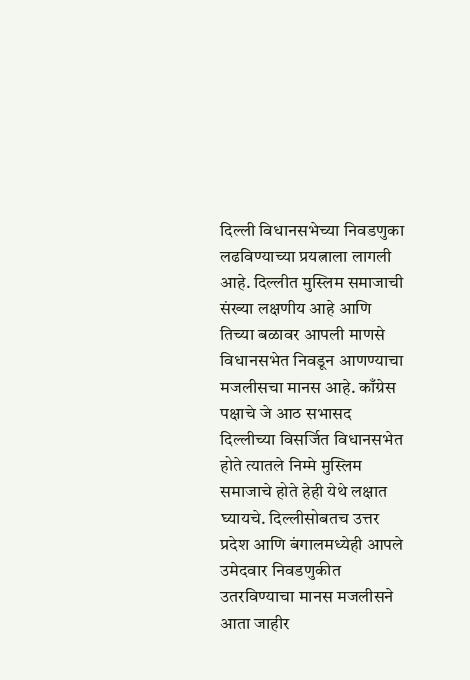दिल्ली विधानसभेच्या निवडणुका लढविण्याच्या प्रयत्नाला लागली आहे. दिल्लीत मुस्लिम समाजाची संख्या लक्षणीय आहे आणि तिच्या बळावर आपली माणसे विधानसभेत निवडून आणण्याचा मजलीसचा मानस आहे. काँग्रेस पक्षाचे जे आठ सभासद दिल्लीच्या विसर्जित विधानसभेत होते त्यातले निम्मे मुस्लिम समाजाचे होते हेही येथे लक्षात घ्यायचे. दिल्लीसोबतच उत्तर प्रदेश आणि बंगालमध्येही आपले उमेदवार निवडणुकीत उतरविण्याचा मानस मजलीसने आता जाहीर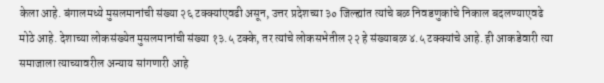केला आहे. बंगालमध्ये मुसलमानांची संख्या २६ टक्क्यांएवढी असून, उत्तर प्रदेशच्या ३० जिल्ह्यांत त्यांचे बळ निवडणुकांचे निकाल बदलण्याएवढे मोठे आहे. देशाच्या लोकसंख्येत मुसलमानांची संख्या १३.५ टक्के, तर त्यांचे लोकसभेतील २२ हे संख्याबळ ४.५ टक्क्यांचे आहे. ही आकडेवारी त्या समाजाला त्याच्यावरील अन्याय सांगणारी आहे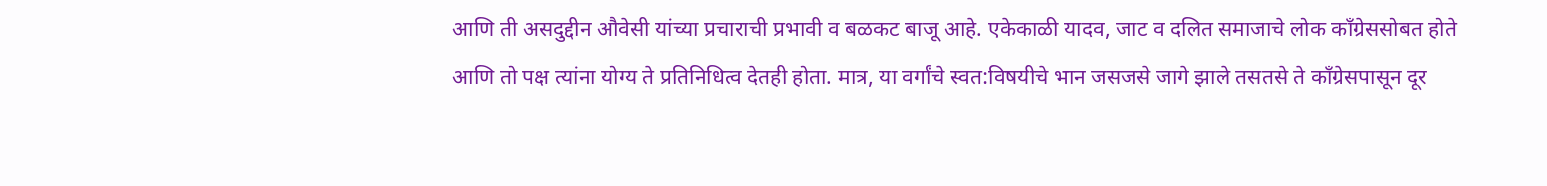आणि ती असदुद्दीन औवेसी यांच्या प्रचाराची प्रभावी व बळकट बाजू आहे. एकेकाळी यादव, जाट व दलित समाजाचे लोक काँग्रेससोबत होते आणि तो पक्ष त्यांना योग्य ते प्रतिनिधित्व देतही होता. मात्र, या वर्गांचे स्वत:विषयीचे भान जसजसे जागे झाले तसतसे ते काँग्रेसपासून दूर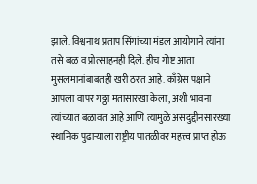झाले. विश्वनाथ प्रताप सिंगांच्या मंडल आयोगाने त्यांना तसे बळ व प्रोत्साहनही दिले. हीच गोष्ट आता मुसलमानांबाबतही खरी ठरत आहे. काँग्रेस पक्षाने आपला वापर गठ्ठा मतासारखा केला, अशी भावना त्यांच्यात बळावत आहे आणि त्यामुळे असदुद्दीनसारख्या स्थानिक पुढाऱ्याला राष्ट्रीय पातळीवर महत्त्व प्राप्त होऊ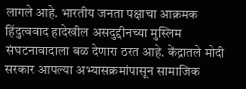लागले आहे. भारतीय जनता पक्षाचा आक्रमक हिंदुत्ववाद हादेखील असदुद्दीनच्या मुस्लिम संघटनावादाला बळ देणारा ठरत आहे. केंद्रातले मोदी सरकार आपल्या अभ्यासक्रमांपासून सामाजिक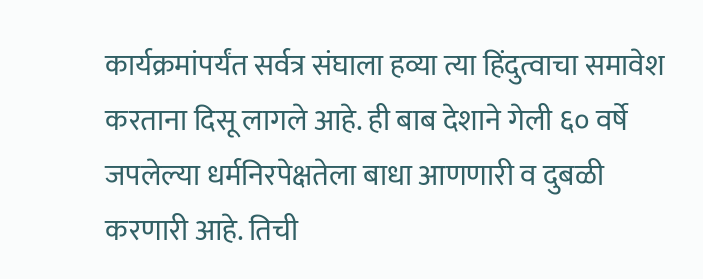कार्यक्रमांपर्यंत सर्वत्र संघाला हव्या त्या हिंदुत्वाचा समावेश करताना दिसू लागले आहे. ही बाब देशाने गेली ६० वर्षे जपलेल्या धर्मनिरपेक्षतेला बाधा आणणारी व दुबळी करणारी आहे. तिची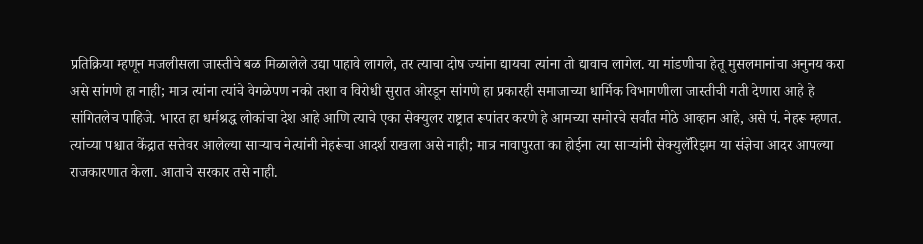प्रतिक्रिया म्हणून मजलीसला जास्तीचे बळ मिळालेले उद्या पाहावे लागले, तर त्याचा दोष ज्यांना द्यायचा त्यांना तो द्यावाच लागेल. या मांडणीचा हेतू मुसलमानांचा अनुनय करा असे सांगणे हा नाही; मात्र त्यांना त्यांचे वेगळेपण नको तशा व विरोधी सुरात ओरडून सांगणे हा प्रकारही समाजाच्या धार्मिक विभागणीला जास्तीची गती देणारा आहे हे सांगितलेच पाहिजे. भारत हा धर्मश्रद्ध लोकांचा देश आहे आणि त्याचे एका सेक्युलर राष्ट्रात रूपांतर करणे हे आमच्या समोरचे सर्वांत मोठे आव्हान आहे, असे पं. नेहरू म्हणत. त्यांच्या पश्चात केंद्रात सत्तेवर आलेल्या साऱ्याच नेत्यांनी नेहरूंचा आदर्श राखला असे नाही; मात्र नावापुरता का होईना त्या साऱ्यांनी सेक्युलॅरिझम या संज्ञेचा आदर आपल्या राजकारणात केला. आताचे सरकार तसे नाही.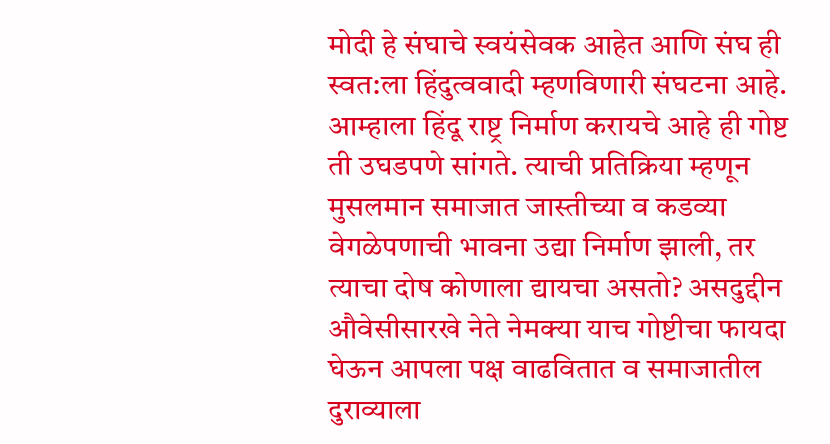मोदी हे संघाचे स्वयंसेवक आहेत आणि संघ ही स्वत:ला हिंदुत्ववादी म्हणविणारी संघटना आहे. आम्हाला हिंदू राष्ट्र निर्माण करायचे आहे ही गोष्ट ती उघडपणे सांगते. त्याची प्रतिक्रिया म्हणून मुसलमान समाजात जास्तीच्या व कडव्या वेगळेपणाची भावना उद्या निर्माण झाली, तर त्याचा दोष कोणाला द्यायचा असतो? असदुद्दीन औवेसीसारखे नेते नेमक्या याच गोष्टीचा फायदा घेऊन आपला पक्ष वाढवितात व समाजातील दुराव्याला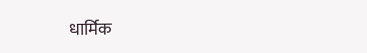धार्मिक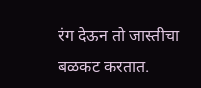रंग देऊन तो जास्तीचा बळकट करतात.